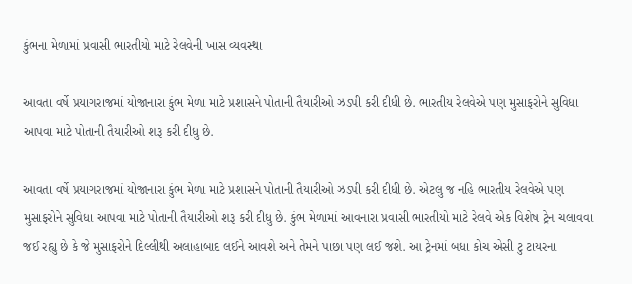કુંભના મેળામાં પ્રવાસી ભારતીયો માટે રેલવેની ખાસ વ્યવસ્થા

આવતા વર્ષે પ્રયાગરાજમાં યોજાનારા કુંભ મેળા માટે પ્રશાસને પોતાની તૈયારીઓ ઝડપી કરી દીધી છે. ભારતીય રેલવેએ પણ મુસાફરોને સુવિધા આપવા માટે પોતાની તૈયારીઓ શરૂ કરી દીધુ છે.

આવતા વર્ષે પ્રયાગરાજમાં યોજાનારા કુંભ મેળા માટે પ્રશાસને પોતાની તૈયારીઓ ઝડપી કરી દીધી છે. એટલુ જ નહિ ભારતીય રેલવેએ પણ મુસાફરોને સુવિધા આપવા માટે પોતાની તૈયારીઓ શરૂ કરી દીધુ છે. કુંભ મેળામાં આવનારા પ્રવાસી ભારતીયો માટે રેલવે એક વિશેષ ટ્રેન ચલાવવા જઈ રહ્યુ છે કે જે મુસાફરોને દિલ્લીથી અલાહાબાદ લઈને આવશે અને તેમને પાછા પણ લઈ જશે. આ ટ્રેનમાં બધા કોચ એસી ટુ ટાયરના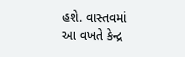હશે. વાસ્તવમાં આ વખતે કેન્દ્ર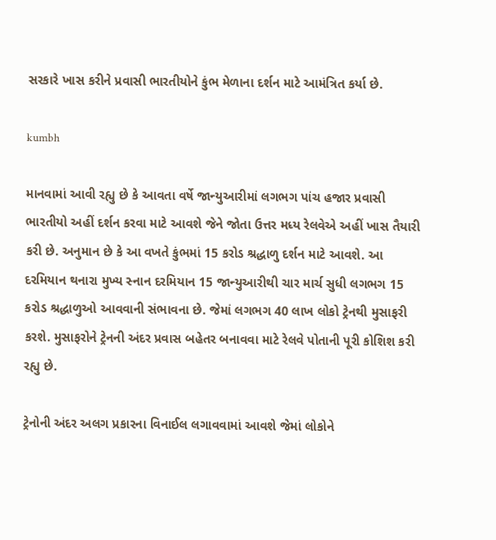સરકારે ખાસ કરીને પ્રવાસી ભારતીયોને કુંભ મેળાના દર્શન માટે આમંત્રિત કર્યા છે.

kumbh

માનવામાં આવી રહ્યુ છે કે આવતા વર્ષે જાન્યુઆરીમાં લગભગ પાંચ હજાર પ્રવાસી ભારતીયો અહીં દર્શન કરવા માટે આવશે જેને જોતા ઉત્તર મધ્ય રેલવેએ અહીં ખાસ તૈયારી કરી છે. અનુમાન છે કે આ વખતે કુંભમાં 15 કરોડ શ્રદ્ધાળુ દર્શન માટે આવશે. આ દરમિયાન થનારા મુખ્ય સ્નાન દરમિયાન 15 જાન્યુઆરીથી ચાર માર્ચ સુધી લગભગ 15 કરોડ શ્રદ્ધાળુઓ આવવાની સંભાવના છે. જેમાં લગભગ 40 લાખ લોકો ટ્રેનથી મુસાફરી કરશે. મુસાફરોને ટ્રેનની અંદર પ્રવાસ બહેતર બનાવવા માટે રેલવે પોતાની પૂરી કોશિશ કરી રહ્યુ છે.

ટ્રેનોની અંદર અલગ પ્રકારના વિનાઈલ લગાવવામાં આવશે જેમાં લોકોને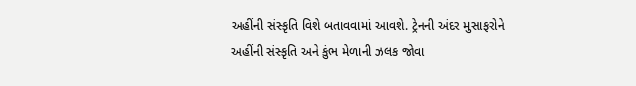અહીંની સંસ્કૃતિ વિશે બતાવવામાં આવશે. ટ્રેનની અંદર મુસાફરોને અહીંની સંસ્કૃતિ અને કુંભ મેળાની ઝલક જોવા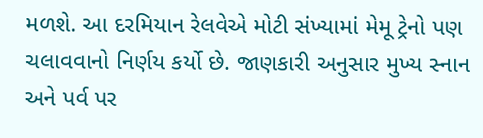મળશે. આ દરમિયાન રેલવેએ મોટી સંખ્યામાં મેમૂ ટ્રેનો પણ ચલાવવાનો નિર્ણય કર્યો છે. જાણકારી અનુસાર મુખ્ય સ્નાન અને પર્વ પર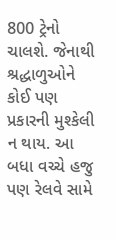800 ટ્રેનો ચાલશે. જેનાથી શ્રદ્ધાળુઓને કોઈ પણ પ્રકારની મુશ્કેલી ન થાય. આ બધા વચ્ચે હજુ પણ રેલવે સામે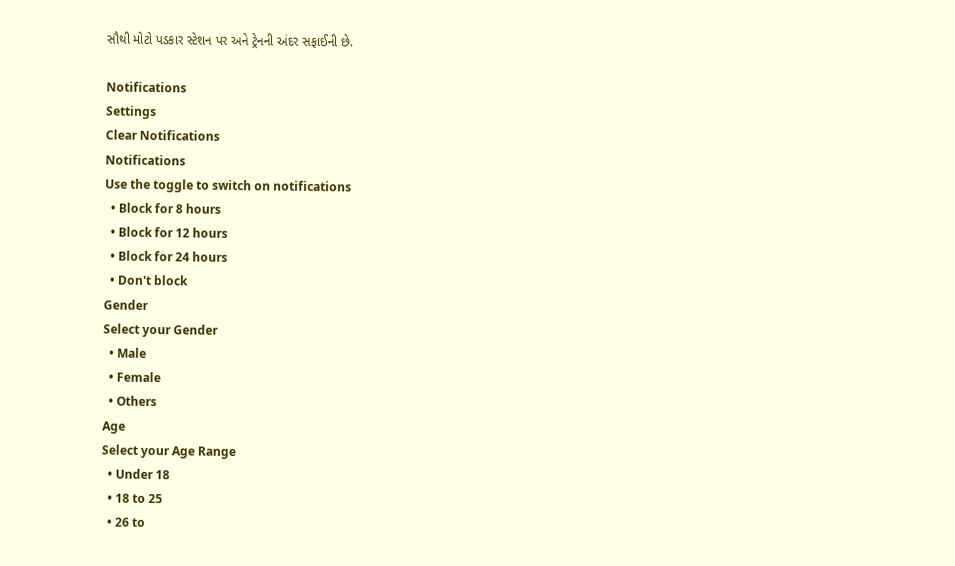સૌથી મોટો પડકાર સ્ટેશન પર અને ટ્રેનની અંદર સફાઈની છે.

Notifications
Settings
Clear Notifications
Notifications
Use the toggle to switch on notifications
  • Block for 8 hours
  • Block for 12 hours
  • Block for 24 hours
  • Don't block
Gender
Select your Gender
  • Male
  • Female
  • Others
Age
Select your Age Range
  • Under 18
  • 18 to 25
  • 26 to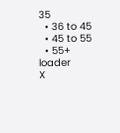35
  • 36 to 45
  • 45 to 55
  • 55+
loader
X